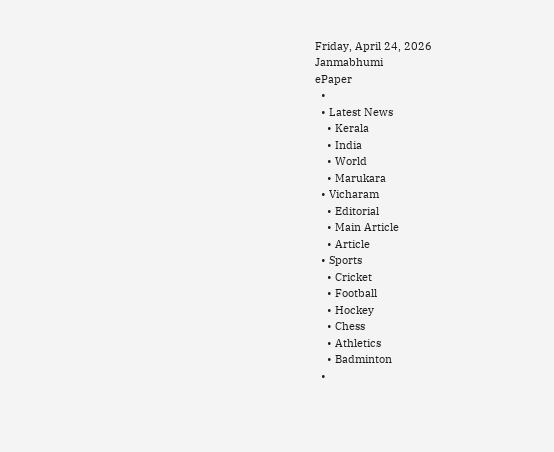Friday, April 24, 2026
Janmabhumi
ePaper
  •
  • Latest News
    • Kerala
    • India
    • World
    • Marukara
  • Vicharam
    • Editorial
    • Main Article
    • Article
  • Sports
    • Cricket
    • Football
    • Hockey
    • Chess
    • Athletics
    • Badminton
  •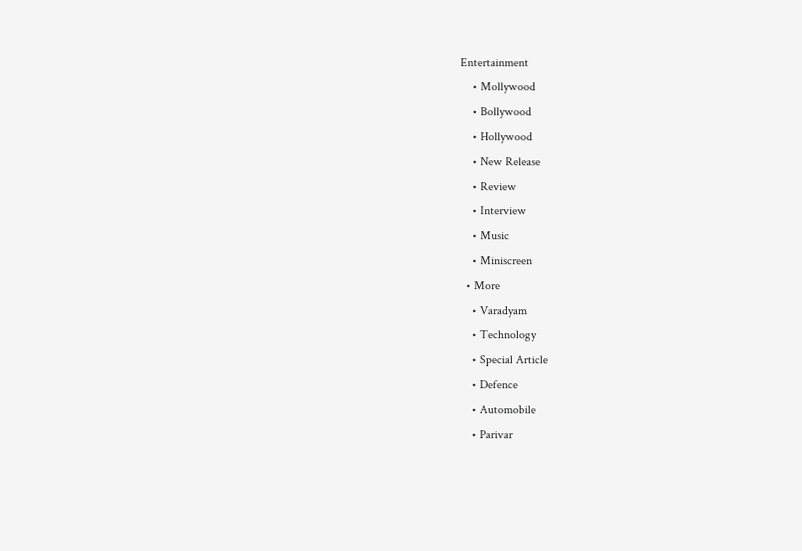Entertainment
    • Mollywood
    • Bollywood
    • Hollywood
    • New Release
    • Review
    • Interview
    • Music
    • Miniscreen
  • More
    • Varadyam
    • Technology
    • Special Article
    • Defence
    • Automobile
    • Parivar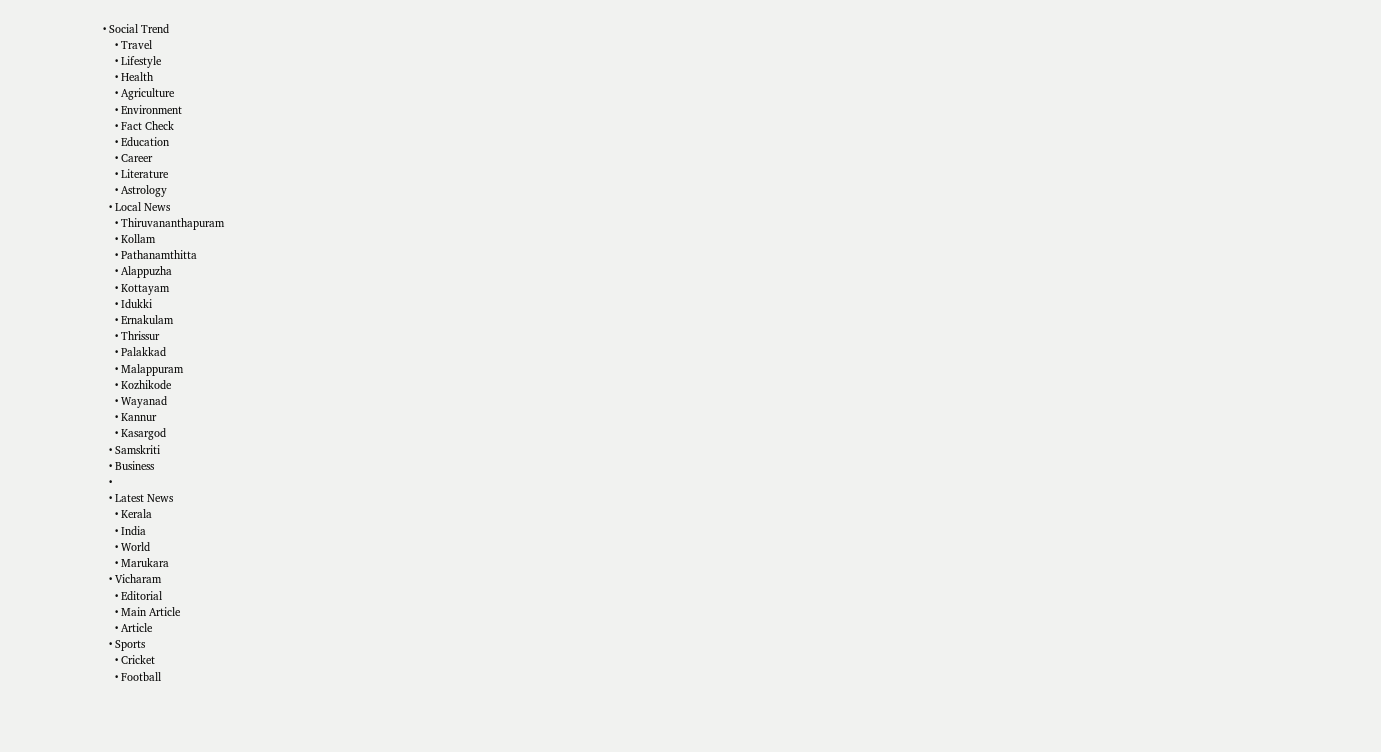• Social Trend
    • Travel
    • Lifestyle
    • Health
    • Agriculture
    • Environment
    • Fact Check
    • Education
    • Career
    • Literature
    • Astrology
  • Local News
    • Thiruvananthapuram
    • Kollam
    • Pathanamthitta
    • Alappuzha
    • Kottayam
    • Idukki
    • Ernakulam
    • Thrissur
    • Palakkad
    • Malappuram
    • Kozhikode
    • Wayanad
    • Kannur
    • Kasargod
  • Samskriti
  • Business
  •
  • Latest News
    • Kerala
    • India
    • World
    • Marukara
  • Vicharam
    • Editorial
    • Main Article
    • Article
  • Sports
    • Cricket
    • Football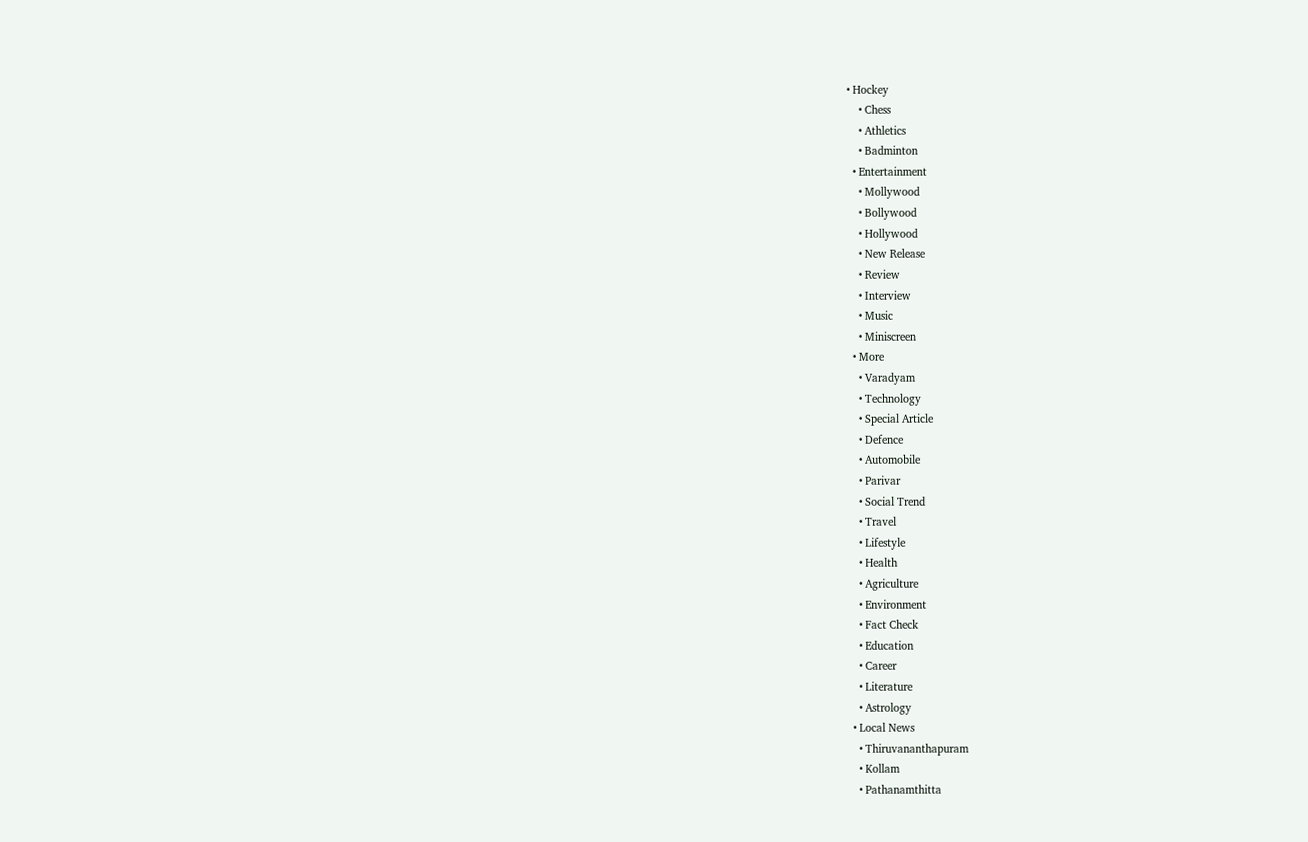• Hockey
    • Chess
    • Athletics
    • Badminton
  • Entertainment
    • Mollywood
    • Bollywood
    • Hollywood
    • New Release
    • Review
    • Interview
    • Music
    • Miniscreen
  • More
    • Varadyam
    • Technology
    • Special Article
    • Defence
    • Automobile
    • Parivar
    • Social Trend
    • Travel
    • Lifestyle
    • Health
    • Agriculture
    • Environment
    • Fact Check
    • Education
    • Career
    • Literature
    • Astrology
  • Local News
    • Thiruvananthapuram
    • Kollam
    • Pathanamthitta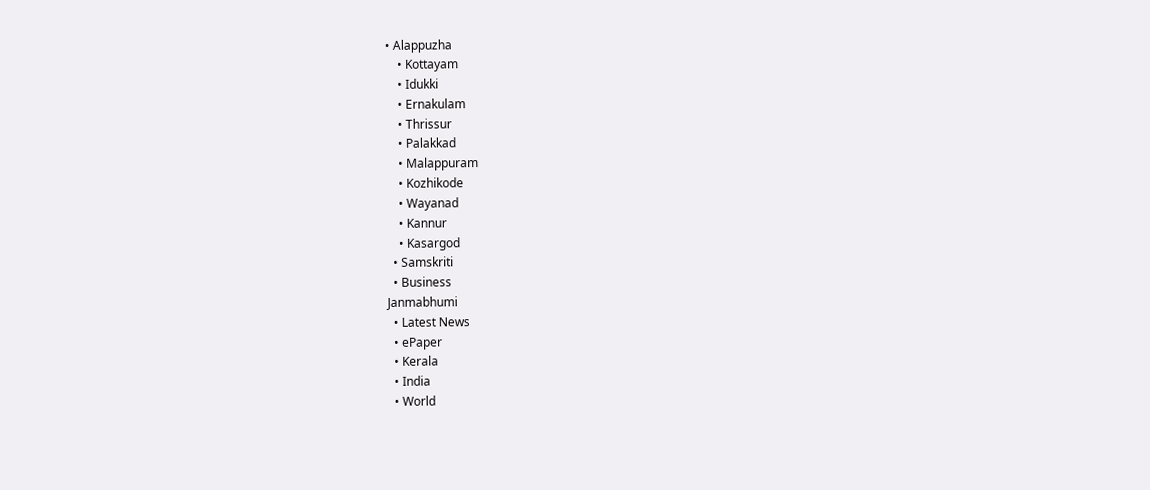• Alappuzha
    • Kottayam
    • Idukki
    • Ernakulam
    • Thrissur
    • Palakkad
    • Malappuram
    • Kozhikode
    • Wayanad
    • Kannur
    • Kasargod
  • Samskriti
  • Business
Janmabhumi
  • Latest News
  • ePaper
  • Kerala
  • India
  • World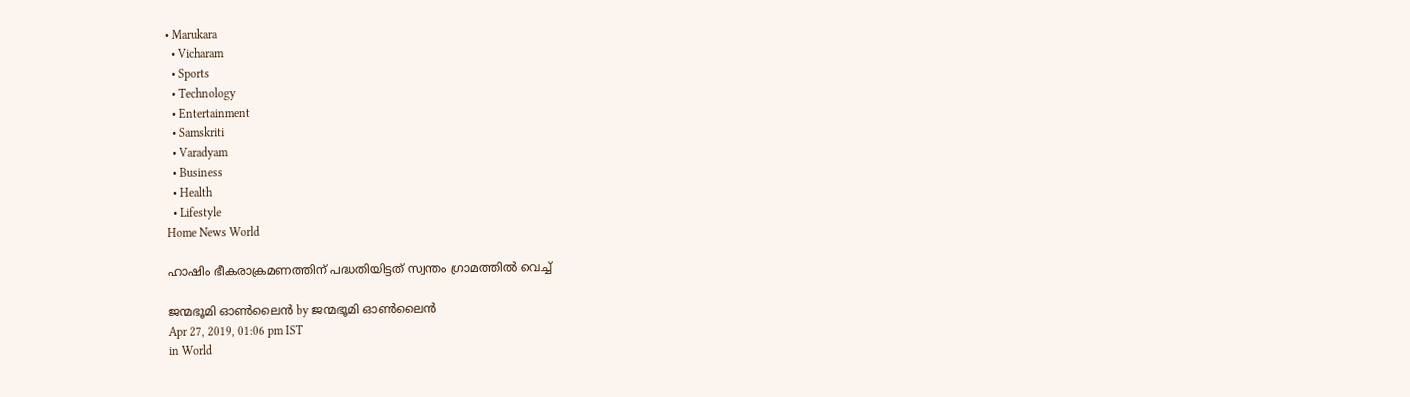• Marukara
  • Vicharam
  • Sports
  • Technology
  • Entertainment
  • Samskriti
  • Varadyam
  • Business
  • Health
  • Lifestyle
Home News World

ഹാഷിം ഭീകരാക്രമണത്തിന് പദ്ധതിയിട്ടത് സ്വന്തം ഗ്രാമത്തില്‍ വെച്ച്

ജന്മഭൂമി ഓണ്‍ലൈന്‍ by ജന്മഭൂമി ഓണ്‍ലൈന്‍
Apr 27, 2019, 01:06 pm IST
in World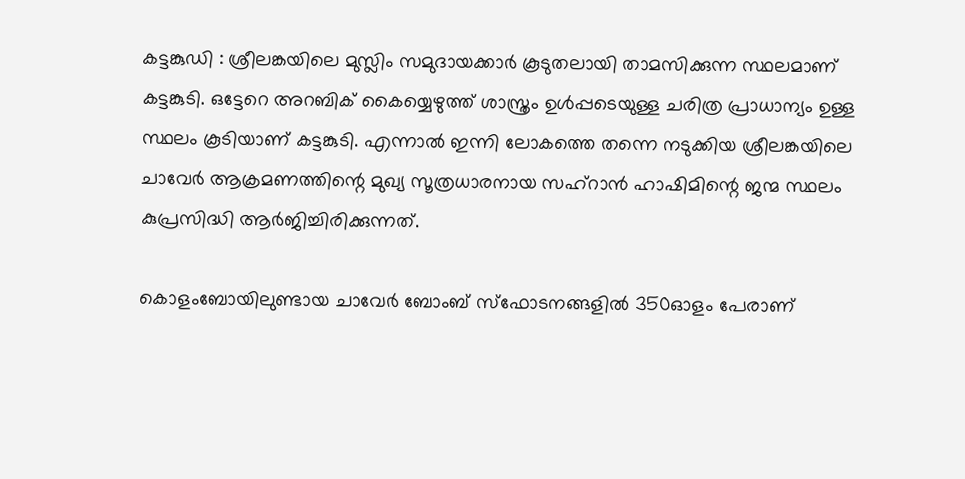കട്ടങ്കുഡി : ശ്രീലങ്കയിലെ മുസ്ലിം സമുദായക്കാര്‍ കൂടുതലായി താമസിക്കുന്ന സ്ഥലമാണ് കട്ടങ്കുടി. ഒട്ടേറെ അറബിക് കൈയ്യെഴുത്ത് ശാസ്ത്രം ഉള്‍പ്പടെയുള്ള ചരിത്ര പ്രാധാന്യം ഉള്ള സ്ഥലം കൂടിയാണ് കട്ടങ്കുടി. എന്നാല്‍ ഇന്നി ലോകത്തെ തന്നെ നടുക്കിയ ശ്രീലങ്കയിലെ ചാവേര്‍ ആക്രമണത്തിന്റെ മുഖ്യ സൂത്രധാരനായ സഹ്‌റാന്‍ ഹാഷിമിന്റെ ജന്മ സ്ഥലം കുപ്രസിദ്ധി ആര്‍ജിച്ചിരിക്കുന്നത്.

കൊളംബോയിലുണ്ടായ ചാവേര്‍ ബോംബ് സ്‌ഫോടനങ്ങളില്‍ 350ഓളം പേരാണ്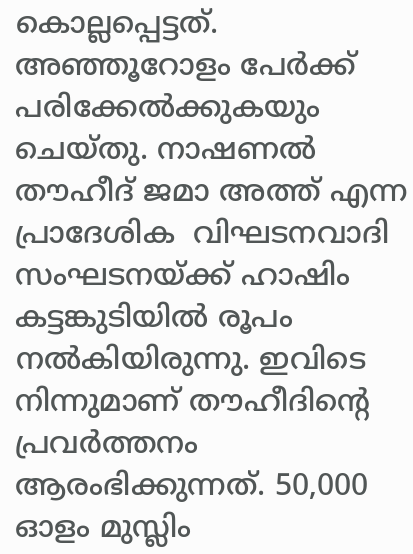കൊല്ലപ്പെട്ടത്. അഞ്ഞൂറോളം പേര്‍ക്ക് പരിക്കേല്‍ക്കുകയും ചെയ്തു. നാഷണല്‍ തൗഹീദ് ജമാ അത്ത് എന്ന പ്രാദേശിക  വിഘടനവാദി സംഘടനയ്‌ക്ക് ഹാഷിം കട്ടങ്കുടിയില്‍ രൂപം നല്‍കിയിരുന്നു. ഇവിടെ നിന്നുമാണ് തൗഹീദിന്റെ പ്രവര്‍ത്തനം ആരംഭിക്കുന്നത്. 50,000 ഓളം മുസ്ലിം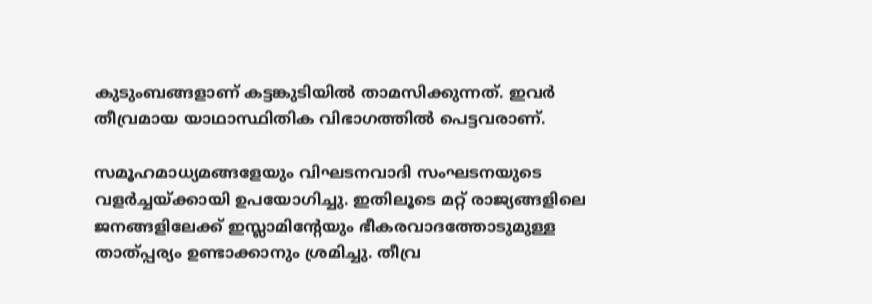കുടുംബങ്ങളാണ് കട്ടങ്കുടിയില്‍ താമസിക്കുന്നത്. ഇവര്‍ തീവ്രമായ യാഥാസ്ഥിതിക വിഭാഗത്തില്‍ പെട്ടവരാണ്.

സമൂഹമാധ്യമങ്ങളേയും വിഘടനവാദി സംഘടനയുടെ വളര്‍ച്ചയ്‌ക്കായി ഉപയോഗിച്ചു. ഇതിലൂടെ മറ്റ് രാജ്യങ്ങളിലെ ജനങ്ങളിലേക്ക് ഇസ്ലാമിന്റേയും ഭീകരവാദത്തോടുമുള്ള താത്പ്പര്യം ഉണ്ടാക്കാനും ശ്രമിച്ചു. തീവ്ര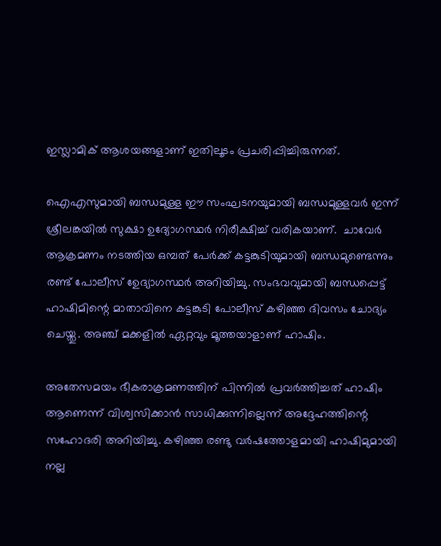ഇസ്ലാമിക് ആശയങ്ങളാണ് ഇതിലൂടം പ്രചരിപ്പിച്ചിരുന്നത്.

ഐഎസുമായി ബന്ധമുള്ള ഈ സംഘടനയുമായി ബന്ധമുള്ളവര്‍ ഇന്ന് ശ്രീലങ്കയില്‍ സുക്ഷാ ഉദ്യോഗസ്ഥര്‍ നിരീക്ഷിച്ച് വരികയാണ്.  ചാവേര്‍ ആക്രമണം നടത്തിയ ഒമ്പത് പേര്‍ക്ക് കട്ടങ്കുടിയുമായി ബന്ധമുണ്ടെന്നും രണ്ട് പോലീസ് ഉേദ്യാഗസ്ഥര്‍ അറിയിച്ചു. സംഭവവുമായി ബന്ധപ്പെട്ട് ഹാഷിമിന്റെ മാതാവിനെ കട്ടങ്കുടി പോലീസ് കഴിഞ്ഞ ദിവസം ചോദ്യം ചെയ്തു. അഞ്ച് മക്കളില്‍ ഏറ്റവും മൂത്തയാളാണ് ഹാഷിം.

അതേസമയം ഭീകരാക്രമണത്തിന് പിന്നില്‍ പ്രവര്‍ത്തിച്ചത് ഹാഷിം ആണെന്ന് വിശ്വസിക്കാന്‍ സാധിക്കുന്നില്ലെന്ന് അദ്ദേഹത്തിന്റെ സഹോദരി അറിയിച്ചു. കഴിഞ്ഞ രണ്ടു വര്‍ഷത്തോളമായി ഹാഷിമുമായി നല്ല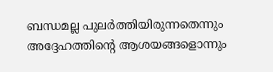ബന്ധമല്ല പുലര്‍ത്തിയിരുന്നതെന്നും അദ്ദേഹത്തിന്റെ ആശയങ്ങളൊന്നും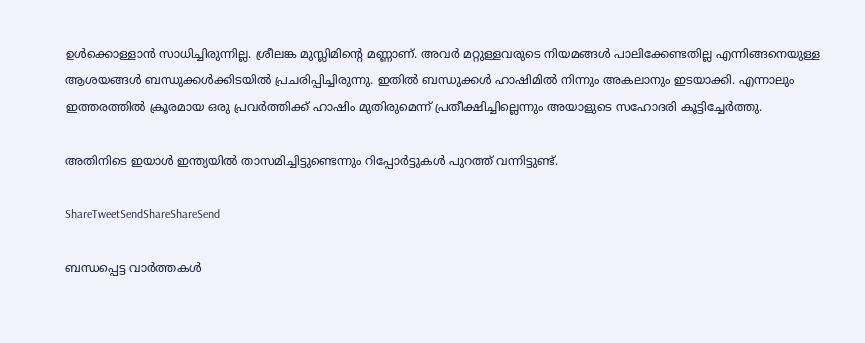ഉള്‍ക്കൊള്ളാന്‍ സാധിച്ചിരുന്നില്ല. ശ്രീലങ്ക മുസ്ലിമിന്റെ മണ്ണാണ്. അവര്‍ മറ്റുള്ളവരുടെ നിയമങ്ങള്‍ പാലിക്കേണ്ടതില്ല എന്നിങ്ങനെയുള്ള ആശയങ്ങള്‍ ബന്ധുക്കള്‍ക്കിടയില്‍ പ്രചരിപ്പിച്ചിരുന്നു. ഇതില്‍ ബന്ധുക്കള്‍ ഹാഷിമില്‍ നിന്നും അകലാനും ഇടയാക്കി. എന്നാലും ഇത്തരത്തില്‍ ക്രൂരമായ ഒരു പ്രവര്‍ത്തിക്ക് ഹാഷിം മുതിരുമെന്ന് പ്രതീക്ഷിച്ചില്ലെന്നും അയാളുടെ സഹോദരി കൂട്ടിച്ചേര്‍ത്തു.

അതിനിടെ ഇയാള്‍ ഇന്ത്യയില്‍ താസമിച്ചിട്ടുണ്ടെന്നും റിപ്പോര്‍ട്ടുകള്‍ പുറത്ത് വന്നിട്ടുണ്ട്.

ShareTweetSendShareShareSend

ബന്ധപ്പെട്ട വാര്‍ത്തകള്‍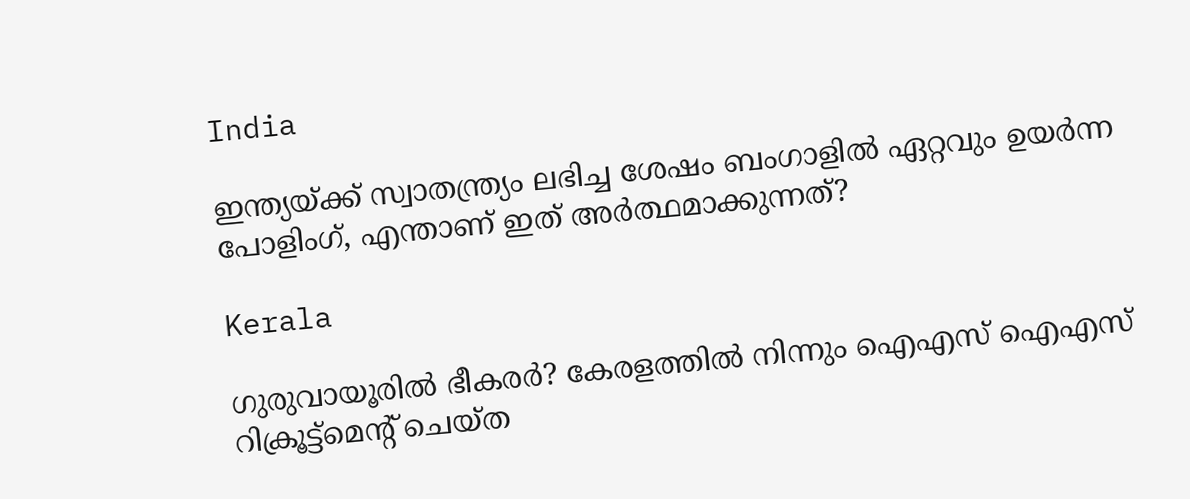India

ഇന്ത്യയ്‌ക്ക് സ്വാതന്ത്ര്യം ലഭിച്ച ശേഷം ബംഗാളില്‍ ഏറ്റവും ഉയര്‍ന്ന പോളിംഗ്, എന്താണ് ഇത് അര്‍ത്ഥമാക്കുന്നത്?

Kerala

ഗുരുവായൂരില്‍ ഭീകരര്‍? കേരളത്തില്‍ നിന്നും ഐഎസ് ഐഎസ് റിക്രൂട്ട്മെന്‍റ് ചെയ്ത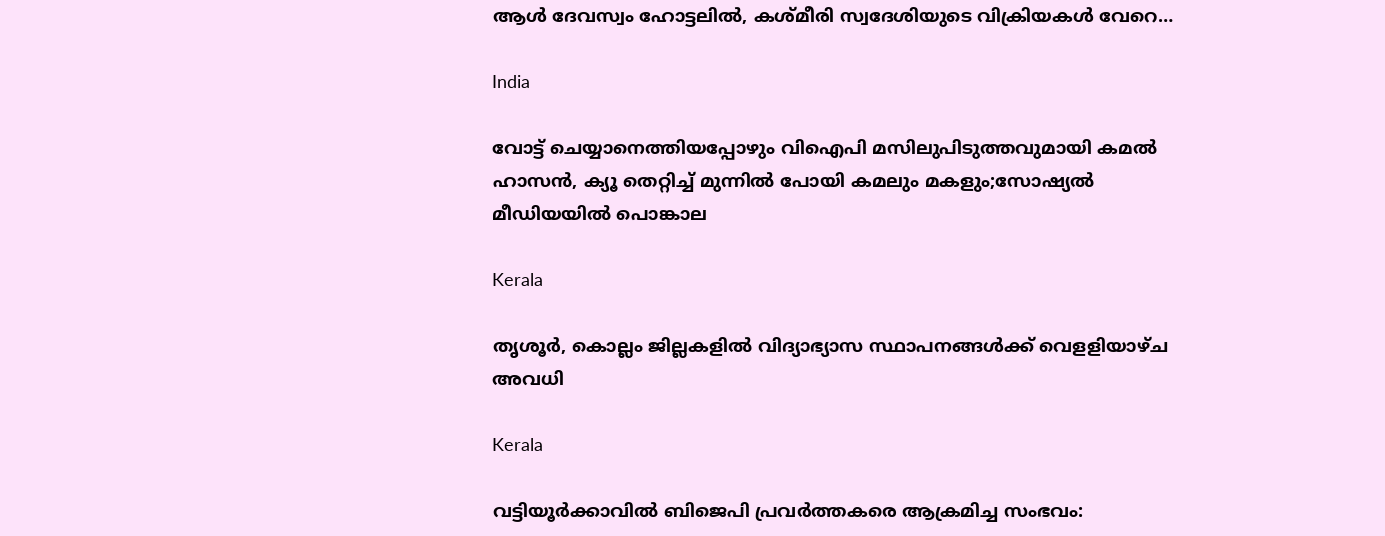ആള്‍ ദേവസ്വം ഹോട്ടലില്‍, കശ്മീരി സ്വദേശിയുടെ വിക്രിയകള്‍ വേറെ…

India

വോട്ട് ചെയ്യാനെത്തിയപ്പോഴും വിഐപി മസിലുപിടുത്തവുമായി കമല്‍ ഹാസന്‍, ക്യൂ തെറ്റിച്ച് മുന്നില്‍ പോയി കമലും മകളും;സോഷ്യല്‍ മീഡിയയില്‍ പൊങ്കാല

Kerala

തൃശൂര്‍, കൊല്ലം ജില്ലകളില്‍ വിദ്യാഭ്യാസ സ്ഥാപനങ്ങള്‍ക്ക് വെളളിയാഴ്ച അവധി

Kerala

വട്ടിയൂര്‍ക്കാവില്‍ ബിജെപി പ്രവര്‍ത്തകരെ ആക്രമിച്ച സംഭവം: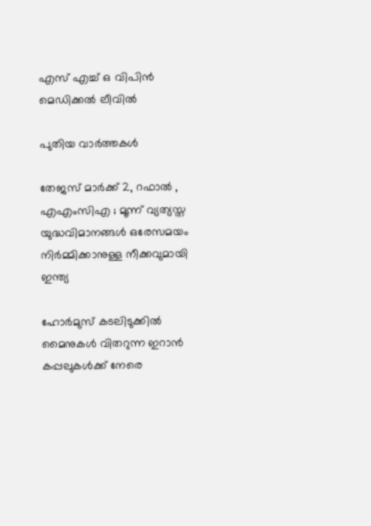എസ് എച്ച് ഒ വിപിന്‍ മെഡിക്കല്‍ ലീവില്‍

പുതിയ വാര്‍ത്തകള്‍

തേജസ് മാർക്ക് 2, റഫാൽ , എഎംസിഎ ; മൂന്ന് വ്യത്യസ്ത യുദ്ധവിമാനങ്ങൾ ഒരേസമയം നിർമ്മിക്കാനുള്ള നീക്കവുമായി ഇന്ത്യ

ഹോര്‍മുസ് കടലിടുക്കില്‍ മൈനുകള്‍ വിതറുന്ന ഇറാന്‍ കപ്പലുകള്‍ക്ക് നേരെ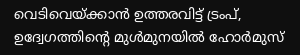വെടിവെയ്‌ക്കാന്‍ ഉത്തരവിട്ട് ട്രംപ്, ഉദ്വേഗത്തിന്റെ മുള്‍മുനയില്‍ ഹോര്‍മുസ്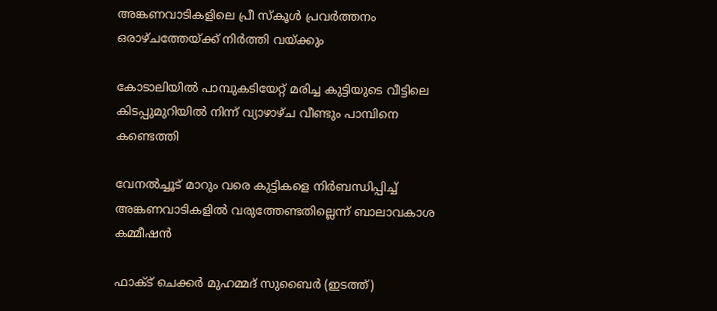അങ്കണവാടികളിലെ പ്രീ സ്‌കൂള്‍ പ്രവര്‍ത്തനം ഒരാഴ്ചത്തേയ്‌ക്ക് നിര്‍ത്തി വയ്‌ക്കും

കോടാലിയില്‍ പാമ്പുകടിയേറ്റ് മരിച്ച കുട്ടിയുടെ വീട്ടിലെ കിടപ്പുമുറിയില്‍ നിന്ന് വ്യാഴാഴ്ച വീണ്ടും പാമ്പിനെ കണ്ടെത്തി

വേനല്‍ച്ചൂട് മാറും വരെ കുട്ടികളെ നിര്‍ബന്ധിപ്പിച്ച് അങ്കണവാടികളില്‍ വരുത്തേണ്ടതില്ലെന്ന് ബാലാവകാശ കമ്മീഷന്‍

ഫാക്ട് ചെക്കര്‍ മുഹമ്മദ് സുബൈര്‍ (ഇടത്ത്)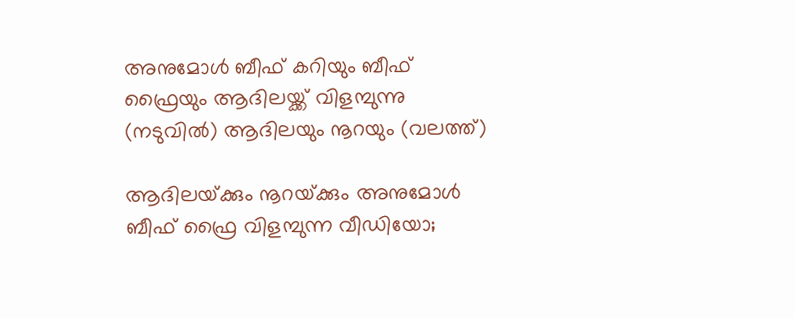അനുമോള്‍ ബീഫ് കറിയും ബീഫ് ഫ്രൈയും ആദിലയ്ക്ക് വിളമ്പുന്നു (നടുവില്‍) ആദിലയും നൂറയും (വലത്ത്)

ആദിലയ്‌ക്കും നൂറയ്‌ക്കും അനുമോള്‍ ബീഫ് ഫ്രൈ വിളമ്പുന്ന വീഡിയോ;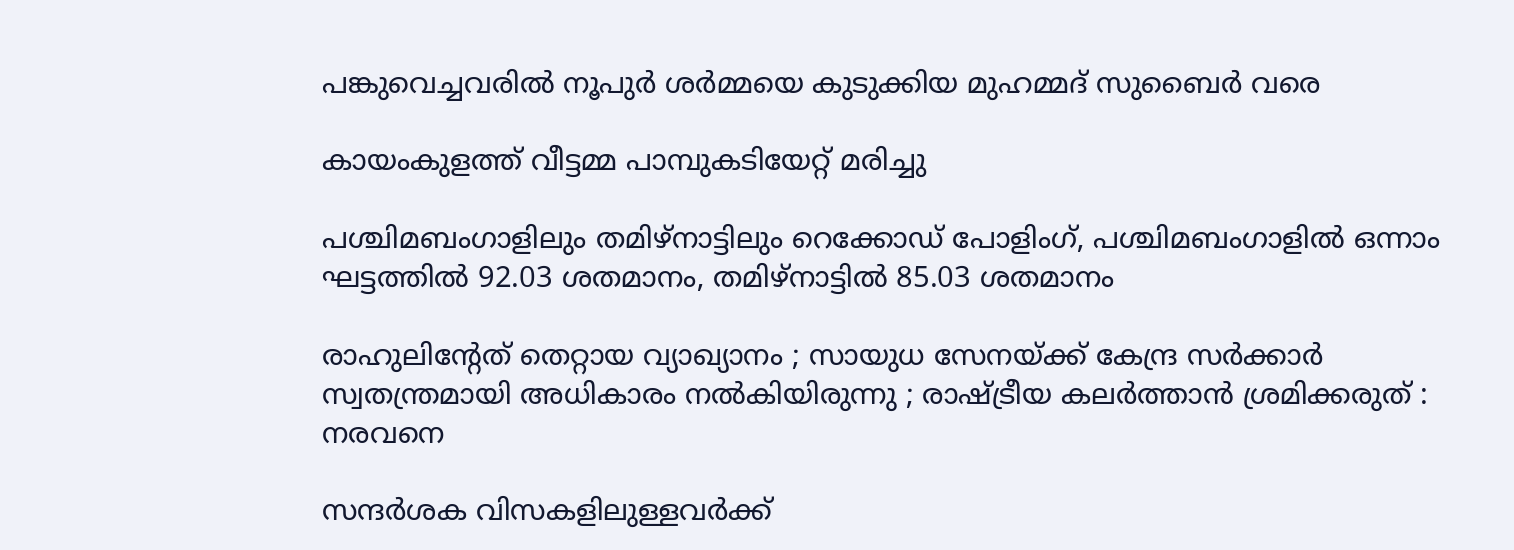പങ്കുവെച്ചവരില്‍ നൂപുര്‍ ശര്‍മ്മയെ കുടുക്കിയ മുഹമ്മദ് സുബൈര്‍ വരെ

കായംകുളത്ത് വീട്ടമ്മ പാമ്പുകടിയേറ്റ് മരിച്ചു

പശ്ചിമബംഗാളിലും തമിഴ്‌നാട്ടിലും റെക്കോഡ് പോളിംഗ്, പശ്ചിമബംഗാളില്‍ ഒന്നാം ഘട്ടത്തില്‍ 92.03 ശതമാനം, തമിഴ്‌നാട്ടില്‍ 85.03 ശതമാനം

രാഹുലിന്റേത് തെറ്റായ വ്യാഖ്യാനം ; സായുധ സേനയ്‌ക്ക് കേന്ദ്ര സർക്കാർ സ്വതന്ത്രമായി അധികാരം നൽകിയിരുന്നു ; രാഷ്‌ട്രീയ കലർത്താൻ ശ്രമിക്കരുത് : നരവനെ

സന്ദർശക വിസകളിലുള്ളവർക്ക്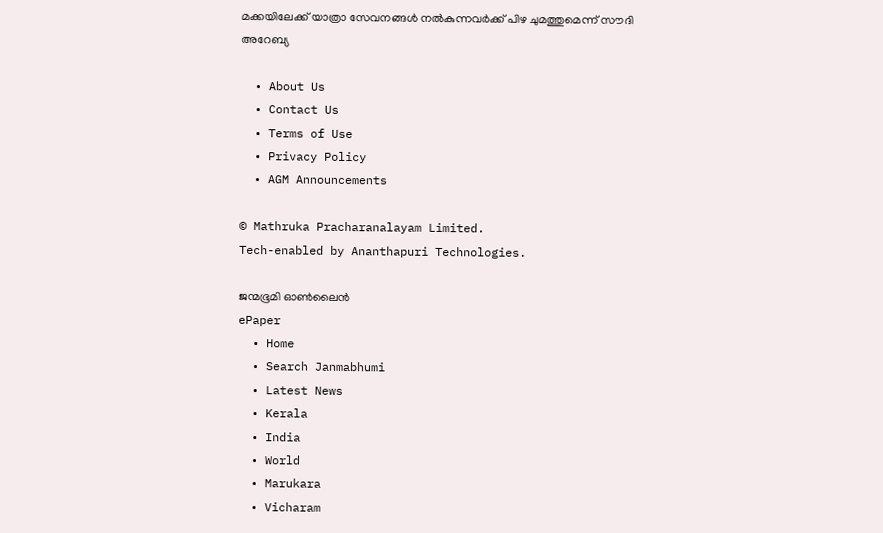മക്കയിലേക്ക് യാത്രാ സേവനങ്ങൾ നൽകുന്നവർക്ക് പിഴ ചുമത്തുമെന്ന് സൗദി അറേബ്യ

  • About Us
  • Contact Us
  • Terms of Use
  • Privacy Policy
  • AGM Announcements

© Mathruka Pracharanalayam Limited.
Tech-enabled by Ananthapuri Technologies.

ജന്മഭൂമി ഓണ്‍ലൈന്‍
ePaper
  • Home
  • Search Janmabhumi
  • Latest News
  • Kerala
  • India
  • World
  • Marukara
  • Vicharam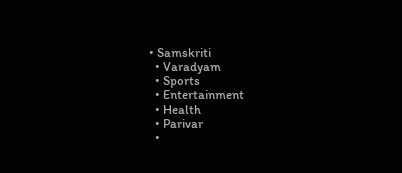• Samskriti
  • Varadyam
  • Sports
  • Entertainment
  • Health
  • Parivar
  •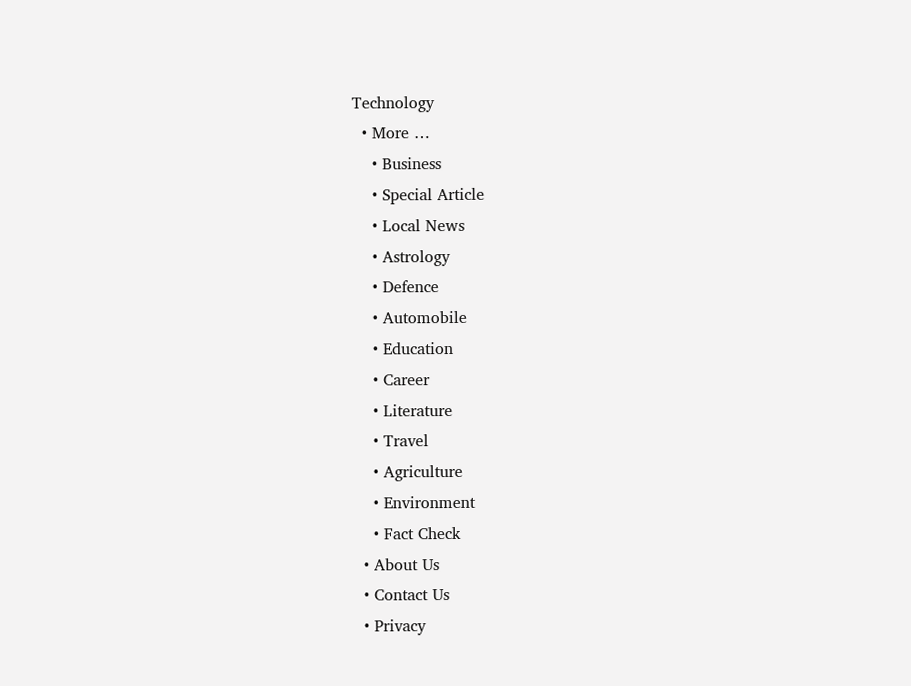Technology
  • More …
    • Business
    • Special Article
    • Local News
    • Astrology
    • Defence
    • Automobile
    • Education
    • Career
    • Literature
    • Travel
    • Agriculture
    • Environment
    • Fact Check
  • About Us
  • Contact Us
  • Privacy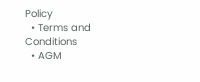Policy
  • Terms and Conditions
  • AGM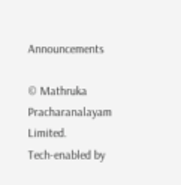Announcements

© Mathruka Pracharanalayam Limited.
Tech-enabled by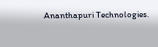Ananthapuri Technologies.